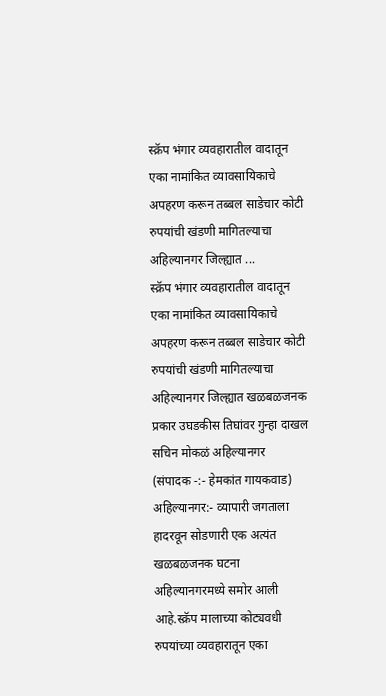स्क्रॅप भंगार व्यवहारातील वादातून एका नामांकित व्यावसायिकाचे अपहरण करून तब्बल साडेचार कोटी रुपयांची खंडणी मागितल्याचा अहिल्यानगर जिल्ह्यात ...
स्क्रॅप भंगार व्यवहारातील वादातून एका नामांकित व्यावसायिकाचे अपहरण करून तब्बल साडेचार कोटी रुपयांची खंडणी मागितल्याचा अहिल्यानगर जिल्ह्यात खळबळजनक प्रकार उघडकीस तिघांवर गुन्हा दाखल
सचिन मोकळं अहिल्यानगर
(संपादक -:- हेमकांत गायकवाड)
अहिल्यानगर:- व्यापारी जगताला हादरवून सोडणारी एक अत्यंत खळबळजनक घटना अहिल्यानगरमध्ये समोर आली आहे.स्क्रॅप मालाच्या कोट्यवधी रुपयांच्या व्यवहारातून एका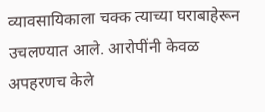व्यावसायिकाला चक्क त्याच्या घराबाहेरून उचलण्यात आले. आरोपींनी केवळ अपहरणच केले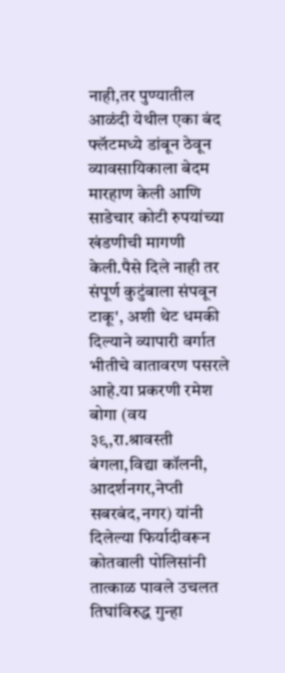नाही,तर पुण्यातील आळंदी येथील एका बंद फ्लॅटमध्ये डांबून ठेवून व्यावसायिकाला बेदम मारहाण केली आणि साडेचार कोटी रुपयांच्या खंडणीची मागणी केली.पैसे दिले नाही तर संपूर्ण कुटुंबाला संपवून टाकू', अशी थेट धमकी दिल्याने व्यापारी वर्गात भीतीचे वातावरण पसरले आहे.या प्रकरणी रमेश बोगा (वय ३९,रा.श्रावस्ती बंगला,विद्या कॉलनी, आदर्शनगर,नेप्ती सबरबंद,नगर) यांनी दिलेल्या फिर्यादीवरून कोतवाली पोलिसांनी तात्काळ पावले उचलत तिघांविरुद्ध गुन्हा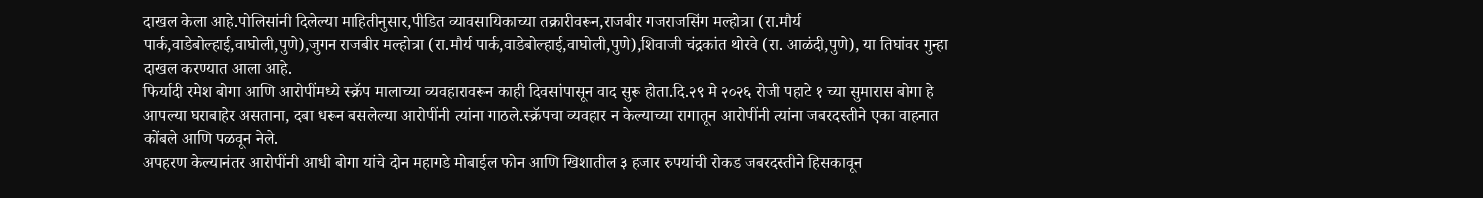दाखल केला आहे.पोलिसांनी दिलेल्या माहितीनुसार,पीडित व्यावसायिकाच्या तक्रारीवरून,राजबीर गजराजसिंग मल्होत्रा (रा.मौर्य पार्क,वाडेबोल्हाई,वाघोली,पुणे),जुगन राजबीर मल्होत्रा (रा.मौर्य पार्क,वाडेबोल्हाई,वाघोली,पुणे),शिवाजी चंद्रकांत थोरवे (रा. आळंदी,पुणे), या तिघांवर गुन्हा दाखल करण्यात आला आहे.
फिर्यादी रमेश बोगा आणि आरोपींमध्ये स्क्रॅप मालाच्या व्यवहारावरून काही दिवसांपासून वाद सुरू होता.दि.२९ मे २०२६ रोजी पहाटे १ च्या सुमारास बोगा हे आपल्या घराबाहेर असताना, दबा धरून बसलेल्या आरोपींनी त्यांना गाठले.स्क्रॅपचा व्यवहार न केल्याच्या रागातून आरोपींनी त्यांना जबरदस्तीने एका वाहनात कोंबले आणि पळवून नेले.
अपहरण केल्यानंतर आरोपींनी आधी बोगा यांचे दोन महागडे मोबाईल फोन आणि खिशातील ३ हजार रुपयांची रोकड जबरदस्तीने हिसकावून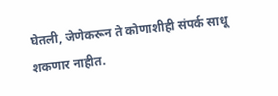घेतली, जेणेकरून ते कोणाशीही संपर्क साधू शकणार नाहीत.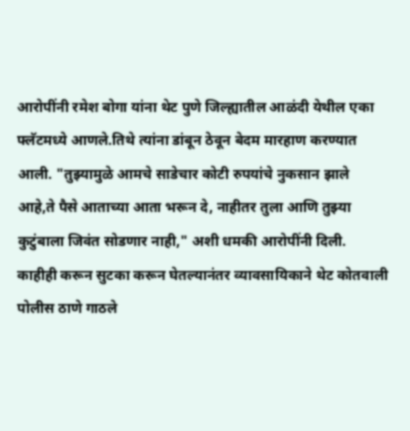आरोपींनी रमेश बोगा यांना थेट पुणे जिल्ह्यातील आळंदी येथील एका फ्लॅटमध्ये आणले.तिथे त्यांना डांबून ठेवून बेदम मारहाण करण्यात आली. "तुझ्यामुळे आमचे साडेचार कोटी रुपयांचे नुकसान झाले आहे,ते पैसे आताच्या आता भरून दे, नाहीतर तुला आणि तुझ्या कुटुंबाला जिवंत सोडणार नाही," अशी धमकी आरोपींनी दिली.
काहीही करून सुटका करून घेतल्यानंतर व्यावसायिकाने थेट कोतवाली पोलीस ठाणे गाठले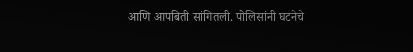आणि आपबिती सांगितली. पोलिसांनी घटनेचे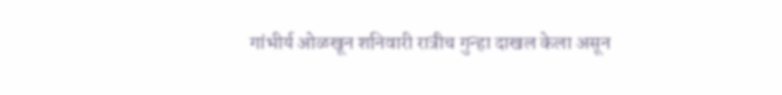गांभीर्य ओळखून शनिवारी रात्रीच गुन्हा दाखल केला असून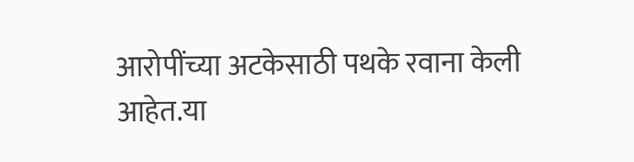आरोपींच्या अटकेसाठी पथके रवाना केली आहेत.या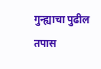गुन्ह्याचा पुढील तपास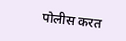पोलीस करत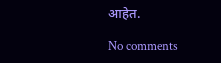आहेत.

No comments